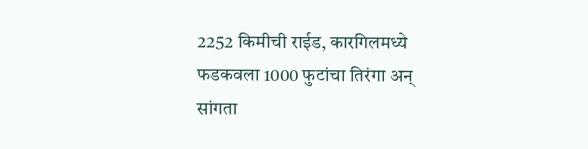2252 किमीची राईड, कारगिलमध्ये फडकवला 1000 फुटांचा तिरंगा अन् सांगता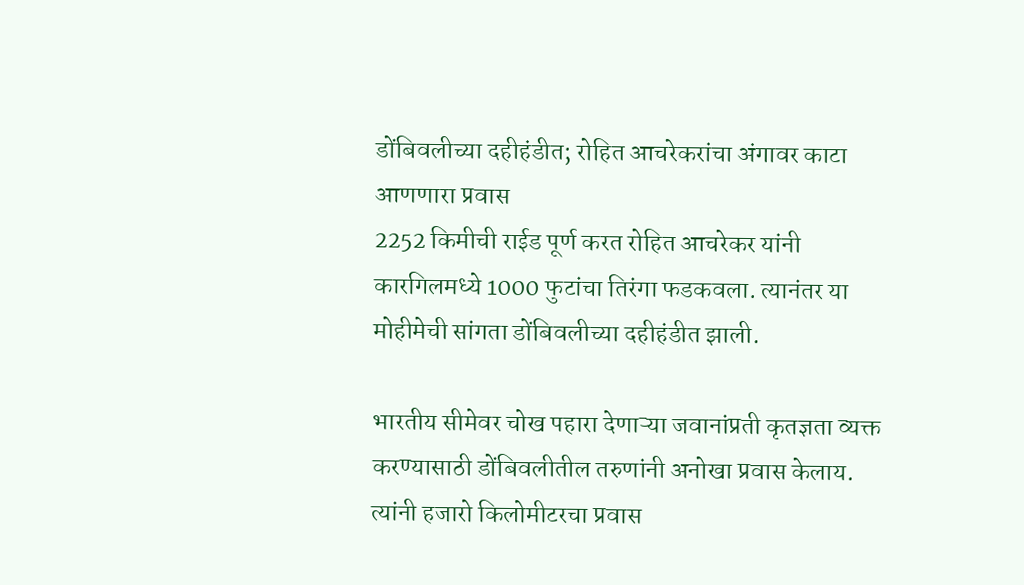डोंबिवलीच्या दहीहंडीत; रोहित आचरेकरांचा अंगावर काटा आणणारा प्रवास
2252 किमीची राईड पूर्ण करत रोहित आचरेकर यांनी कारगिलमध्ये 1000 फुटांचा तिरंगा फडकवला. त्यानंतर या मोहीमेची सांगता डोंबिवलीच्या दहीहंडीत झाली.

भारतीय सीमेवर चोख पहारा देणाऱ्या जवानांप्रती कृतज्ञता व्यक्त करण्यासाठी डोंबिवलीतील तरुणांनी अनोखा प्रवास केलाय. त्यांनी हजारो किलोमीटरचा प्रवास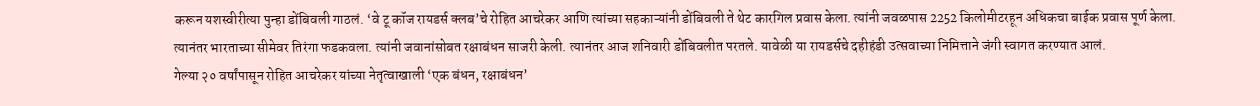करून यशस्वीरीत्या पुन्हा डोंबिवली गाठलं. ‘वे टू कॉज रायडर्स क्लब’चे रोहित आचरेकर आणि त्यांच्या सहकाऱ्यांनी डोंबिवली ते थेट कारगिल प्रवास केला. त्यांनी जवळपास 2252 किलोमीटरहून अधिकचा बाईक प्रवास पूर्ण केला. त्यानंतर भारताच्या सीमेवर तिरंगा फडकवला. त्यांनी जवानांसोबत रक्षाबंधन साजरी केली. त्यानंतर आज शनिवारी डोंबिवलीत परतले. यावेळी या रायडर्सचे दहीहंडी उत्सवाच्या निमित्ताने जंगी स्वागत करण्यात आलं.
गेल्या २० वर्षांपासून रोहित आचरेकर यांच्या नेतृत्वाखाली ‘एक बंधन, रक्षाबंधन’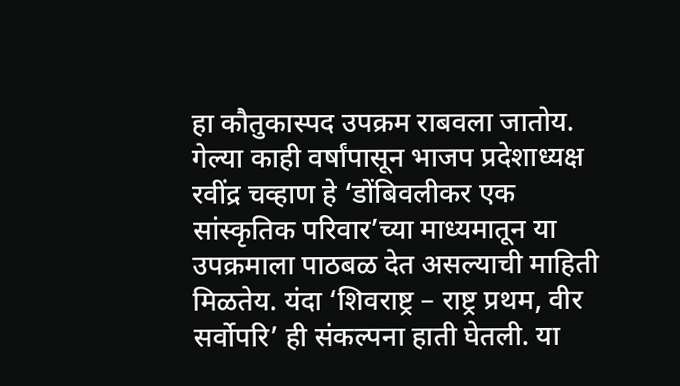हा कौतुकास्पद उपक्रम राबवला जातोय. गेल्या काही वर्षांपासून भाजप प्रदेशाध्यक्ष रवींद्र चव्हाण हे ‘डोंबिवलीकर एक सांस्कृतिक परिवार’च्या माध्यमातून या उपक्रमाला पाठबळ देत असल्याची माहिती मिळतेय. यंदा ‘शिवराष्ट्र – राष्ट्र प्रथम, वीर सर्वोपरि’ ही संकल्पना हाती घेतली. या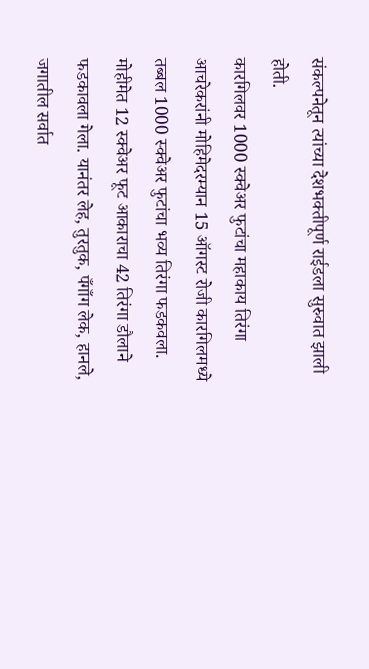संकल्पनेतून त्यांच्या देशभक्तीपूर्ण राईडला सुरुवात झाली होती.
कारगिलवर 1000 स्क्वेअर फुटांचा महाकाय तिरंगा
आचरेकरांनी मोहिमेदरम्यान 15 ऑगस्ट रोजी कारगिलमध्ये तब्बल 1000 स्क्वेअर फुटांचा भव्य तिरंगा फडकवला. मोहीमेत 12 स्क्वेअर फूट आकाराचा 42 तिरंगा डौलाने फडकावला गेला. यानंतर लेह, तुरतुक, पँगाँग लेक, हानले, जगातील सर्वात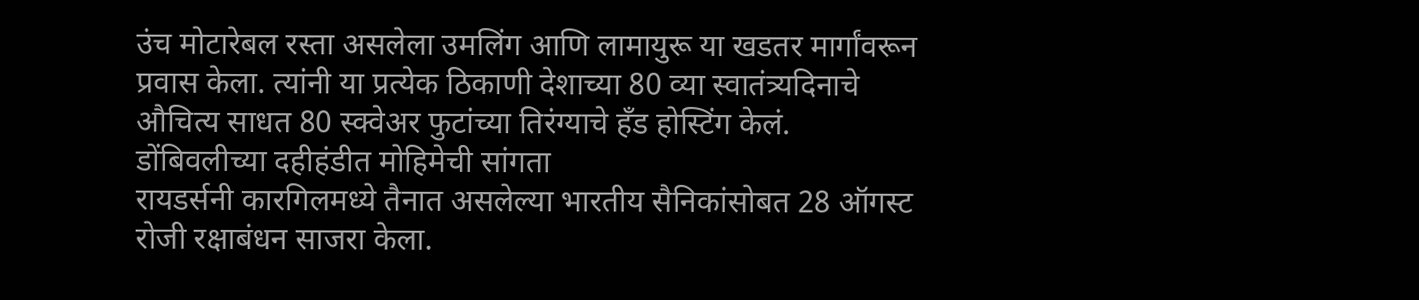उंच मोटारेबल रस्ता असलेला उमलिंग आणि लामायुरू या खडतर मार्गांवरून प्रवास केला. त्यांनी या प्रत्येक ठिकाणी देशाच्या 80 व्या स्वातंत्र्यदिनाचे औचित्य साधत 80 स्क्वेअर फुटांच्या तिरंग्याचे हँड होस्टिंग केलं.
डोंबिवलीच्या दहीहंडीत मोहिमेची सांगता
रायडर्सनी कारगिलमध्ये तैनात असलेल्या भारतीय सैनिकांसोबत 28 ऑगस्ट रोजी रक्षाबंधन साजरा केला.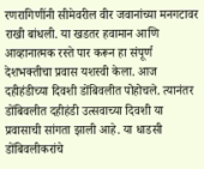रणरागिणींनी सीमेवरील वीर जवानांच्या मनगटावर राखी बांधली. या खडतर हवामान आणि आव्हानात्मक रस्ते पार करून हा संपूर्ण देशभक्तीचा प्रवास यशस्वी केला. आज दहीहंडीच्या दिवशी डोंबिवलीत पोहोचले. त्यानंतर डोंबिवलीत दहीहंडी उत्सवाच्या दिवशी या प्रवासाची सांगता झाली आहे. या धाडसी डोंबिवलीकरांचे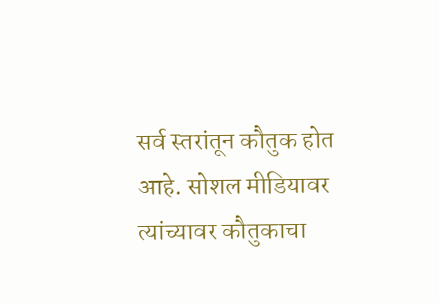सर्व स्तरांतून कौतुक होत आहे. सोशल मीडियावर त्यांच्यावर कौतुकाचा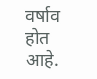वर्षाव होत आहे.